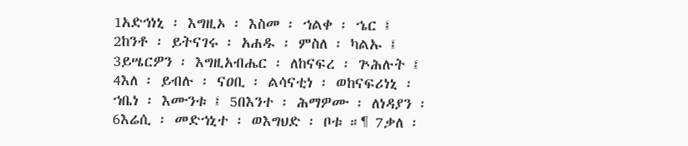1አድኅነኒ ፡ እግዚኦ ፡ እስመ ፡ ኀልቀ ፡ ኄር ፤ 2ከንቶ ፡ ይትናገሩ ፡ አሐዱ ፡ ምስለ ፡ ካልኡ ፤ 3ይሤርዎን ፡ እግዚአብሔር ፡ ለከናፍረ ፡ ጕሕሉት ፤ 4እለ ፡ ይብሉ ፡ ናዐቢ ፡ ልሳናቲነ ፡ ወከናፍሪነኒ ፡ ኀቤነ ፡ እሙንቱ ፤ 5በእንተ ፡ ሕማዎሙ ፡ ለነዳያን ፡ 6እሬሲ ፡ መድኀኒተ ፡ ወእግህድ ፡ ቦቱ ።¶ 7ቃለ ፡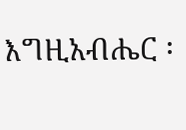እግዚአብሔር ፡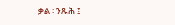ቃል ፡ ንጹሕ ፤